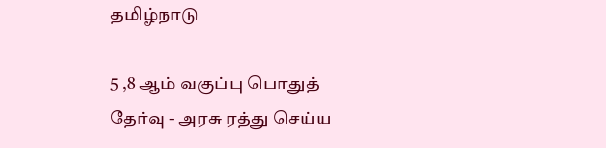தமிழ்நாடு

5 ,8 ஆம் வகுப்பு பொதுத் தேர்வு - அரசு ரத்து செய்ய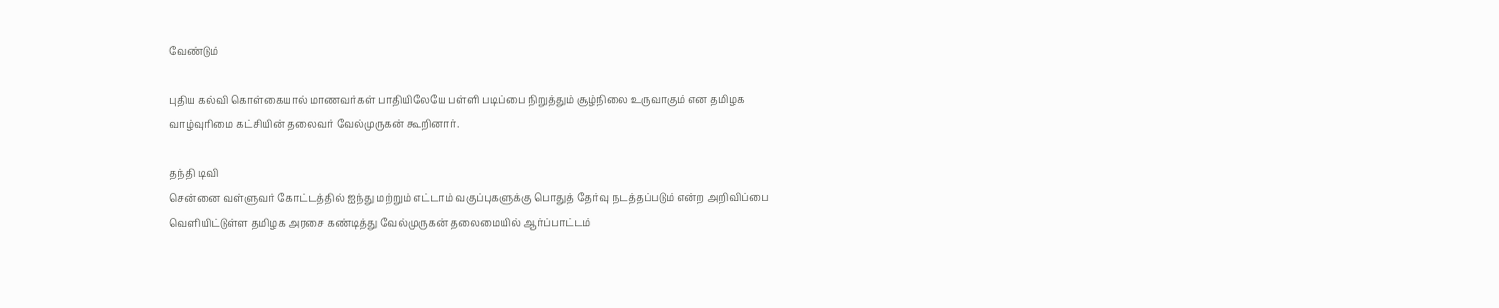வேண்டும்

புதிய கல்வி கொள்கையால் மாணவர்கள் பாதியிலேயே பள்ளி படிப்பை நிறுத்தும் சூழ்நிலை உருவாகும் என தமிழக வாழ்வுரிமை கட்சியின் தலைவர் வேல்முருகன் கூறினார்.

தந்தி டிவி
சென்னை வள்ளுவர் கோட்டத்தில் ஐந்து மற்றும் எட்டாம் வகுப்புகளுக்கு பொதுத் தேர்வு நடத்தப்படும் என்ற அறிவிப்பை வெளியிட்டுள்ள தமிழக அரசை கண்டித்து வேல்முருகன் தலைமையில் ஆர்ப்பாட்டம்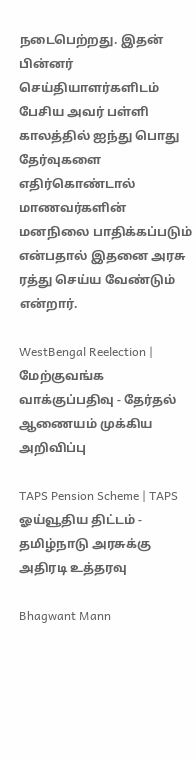நடைபெற்றது. இதன் பின்னர் செய்தியாளர்களிடம் பேசிய அவர் பள்ளி காலத்தில் ஐந்து பொது தேர்வுகளை எதிர்கொண்டால் மாணவர்களின் மனநிலை பாதிக்கப்படும் என்பதால் இதனை அரசு ரத்து செய்ய வேண்டும் என்றார்.

WestBengal Reelection | மேற்குவங்க வாக்குப்பதிவு - தேர்தல் ஆணையம் முக்கிய அறிவிப்பு

TAPS Pension Scheme | TAPS ஓய்வூதிய திட்டம் - தமிழ்நாடு அரசுக்கு அதிரடி உத்தரவு

Bhagwant Mann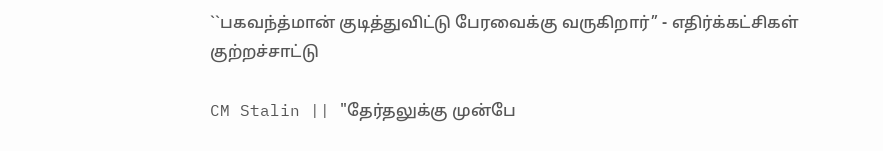``பகவந்த்மான் குடித்துவிட்டு பேரவைக்கு வருகிறார்’’ - எதிர்க்கட்சிகள் குற்றச்சாட்டு

CM Stalin || "தேர்தலுக்கு முன்பே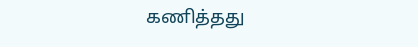கணித்தது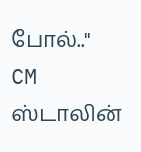போல்.." CM ஸ்டாலின்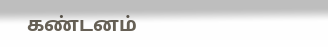கண்டனம்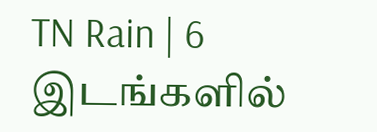TN Rain | 6 இடங்களில்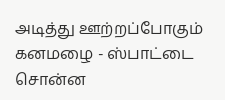அடித்து ஊற்றப்போகும் கனமழை - ஸ்பாட்டை சொன்ன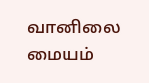வானிலை மையம்